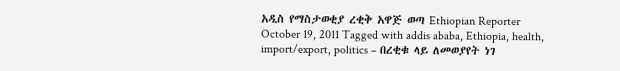አዲስ የማስታወቂያ ረቂቅ አዋጅ ወጣ Ethiopian Reporter October 19, 2011 Tagged with addis ababa, Ethiopia, health, import/export, politics – በረቂቁ ላይ ለመወያየት ነገ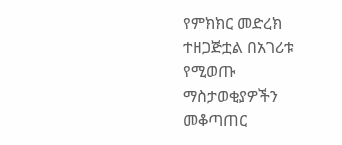የምክክር መድረክ ተዘጋጅቷል በአገሪቱ የሚወጡ ማስታወቂያዎችን መቆጣጠር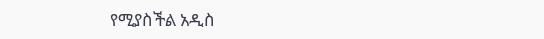የሚያስችል አዲስ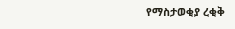የማስታወቂያ ረቂቅ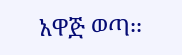አዋጅ ወጣ፡፡